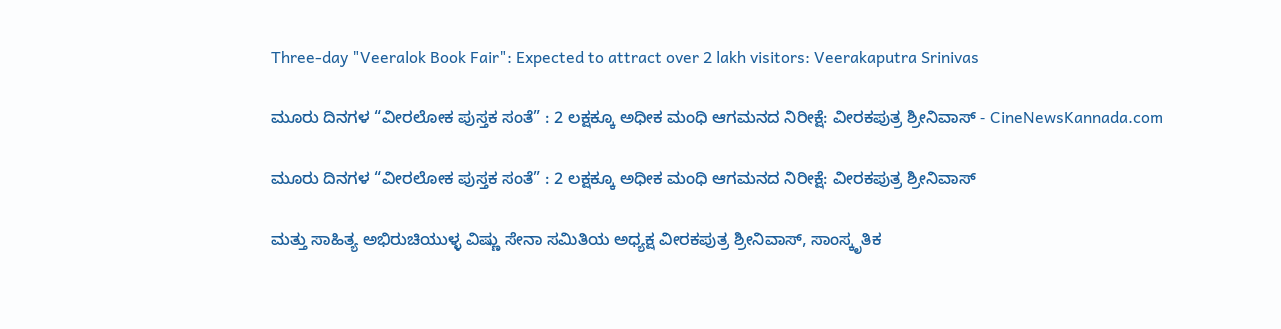Three-day "Veeralok Book Fair": Expected to attract over 2 lakh visitors: Veerakaputra Srinivas

ಮೂರು ದಿನಗಳ “ವೀರಲೋಕ ಪುಸ್ತಕ ಸಂತೆ” : 2 ಲಕ್ಷಕ್ಕೂ ಅಧೀಕ ಮಂಧಿ ಆಗಮನದ ನಿರೀಕ್ಷೆ: ವೀರಕಪುತ್ರ ಶ್ರೀನಿವಾಸ್ - CineNewsKannada.com

ಮೂರು ದಿನಗಳ “ವೀರಲೋಕ ಪುಸ್ತಕ ಸಂತೆ” : 2 ಲಕ್ಷಕ್ಕೂ ಅಧೀಕ ಮಂಧಿ ಆಗಮನದ ನಿರೀಕ್ಷೆ: ವೀರಕಪುತ್ರ ಶ್ರೀನಿವಾಸ್

ಮತ್ತು ಸಾಹಿತ್ಯ ಅಭಿರುಚಿಯುಳ್ಳ ವಿಷ್ಣು ಸೇನಾ ಸಮಿತಿಯ ಅಧ್ಯಕ್ಷ ವೀರಕಪುತ್ರ ಶ್ರೀನಿವಾಸ್, ಸಾಂಸ್ಕೃತಿಕ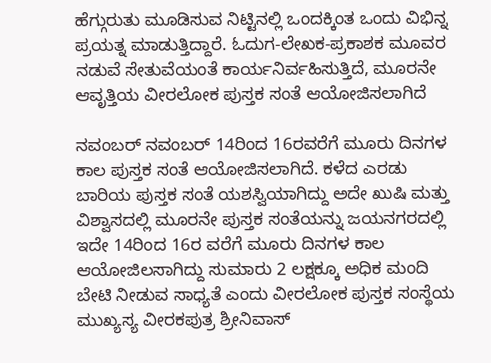ಹೆಗ್ಗುರುತು ಮೂಡಿಸುವ ನಿಟ್ಟಿನಲ್ಲಿ ಒಂದಕ್ಕಿಂತ ಒಂದು ವಿಭಿನ್ನ ಪ್ರಯತ್ನ ಮಾಡುತ್ತಿದ್ದಾರೆ. ಓದುಗ-ಲೇಖಕ-ಪ್ರಕಾಶಕ ಮೂವರ ನಡುವೆ ಸೇತುವೆಯಂತೆ ಕಾರ್ಯನಿರ್ವಹಿಸುತ್ತಿದೆ, ಮೂರನೇ ಆವೃತ್ತಿಯ ವೀರಲೋಕ ಪುಸ್ತಕ ಸಂತೆ ಆಯೋಜಿಸಲಾಗಿದೆ

ನವಂಬರ್ ನವಂಬರ್ 14ರಿಂದ 16ರವರೆಗೆ ಮೂರು ದಿನಗಳ ಕಾಲ ಪುಸ್ತಕ ಸಂತೆ ಆಯೋಜಿಸಲಾಗಿದೆ. ಕಳೆದ ಎರಡು ಬಾರಿಯ ಪುಸ್ತಕ ಸಂತೆ ಯಶಸ್ವಿಯಾಗಿದ್ದು ಅದೇ ಖುಷಿ ಮತ್ತು ವಿಶ್ವಾಸದಲ್ಲಿ ಮೂರನೇ ಪುಸ್ತಕ ಸಂತೆಯನ್ನು ಜಯನಗರದಲ್ಲಿ ಇದೇ 14ರಿಂದ 16ರ ವರೆಗೆ ಮೂರು ದಿನಗಳ ಕಾಲ ಆಯೋಜಿಲಸಾಗಿದ್ದು ಸುಮಾರು 2 ಲಕ್ಷಕ್ಕೂ ಅಧಿಕ ಮಂದಿ ಬೇಟಿ ನೀಡುವ ಸಾಧ್ಯತೆ ಎಂದು ವೀರಲೋಕ ಪುಸ್ತಕ ಸಂಸ್ಥೆಯ ಮುಖ್ಯಸ್ಯ ವೀರಕಪುತ್ರ ಶ್ರೀನಿವಾಸ್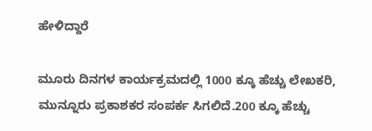ಹೇಳಿದ್ದಾರೆ

ಮೂರು ದಿನಗಳ ಕಾರ್ಯಕ್ರಮದಲ್ಲಿ 1000 ಕ್ಕೂ ಹೆಚ್ಚು ಲೇಖಕರಿ, ಮುನ್ನೂರು ಪ್ರಕಾಶಕರ ಸಂಪರ್ಕ ಸಿಗಲಿದೆ.200 ಕ್ಕೂ ಹೆಚ್ಚು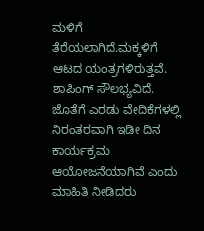ಮಳಿಗೆ ತೆರೆಯಲಾಗಿದೆ.ಮಕ್ಕಳಿಗೆ ಆಟದ ಯಂತ್ರಗಳಿರುತ್ತವೆ. ಶಾಪಿಂಗ್ ಸೌಲಭ್ಯವಿದೆ. ಜೊತೆಗೆ ಎರಡು ವೇದಿಕೆಗಳಲ್ಲಿ ನಿರಂತರವಾಗಿ ಇಡೀ ದಿನ ಕಾರ್ಯಕ್ರಮ ಆಯೋಜನೆಯಾಗಿವೆ ಎಂದು ಮಾಹಿತಿ ನೀಡಿದರು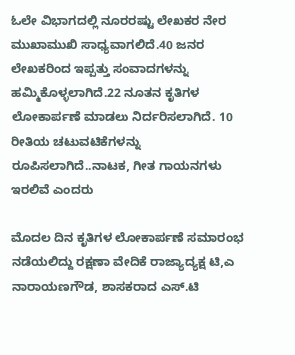ಓಲೇ ವಿಭಾಗದಲ್ಲಿ ನೂರರಷ್ಟು ಲೇಖಕರ ನೇರ ಮುಖಾಮುಖಿ ಸಾಧ್ಯವಾಗಲಿದೆ.40 ಜನರ ಲೇಖಕರಿಂದ ಇಪ್ಪತ್ತು ಸಂವಾದಗಳನ್ನು ಹಮ್ಮಿಕೊಳ್ಳಲಾಗಿದೆ.22 ನೂತನ ಕೃತಿಗಳ ಲೋಕಾರ್ಪಣೆ ಮಾಡಲು ನಿರ್ದರಿಸಲಾಗಿದೆ. 10 ರೀತಿಯ ಚಟುವಟಿಕೆಗಳನ್ನು ರೂಪಿಸಲಾಗಿದೆ..ನಾಟಕ, ಗೀತ ಗಾಯನಗಳು ಇರಲಿವೆ ಎಂದರು

ಮೊದಲ ದಿನ ಕೃತಿಗಳ ಲೋಕಾರ್ಪಣೆ ಸಮಾರಂಭ ನಡೆಯಲಿದ್ದು ರಕ್ಷಣಾ ವೇದಿಕೆ ರಾಜ್ಯಾದ್ಯಕ್ಷ ಟಿ,ಎ ನಾರಾಯಣಗೌಡ, ಶಾಸಕರಾದ ಎಸ್.ಟಿ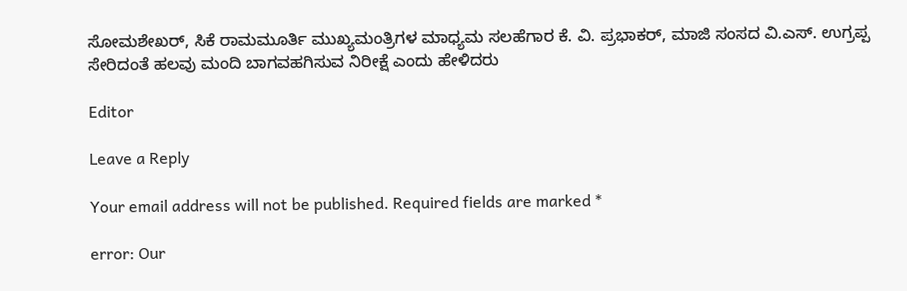ಸೋಮಶೇಖರ್, ಸಿಕೆ ರಾಮಮೂರ್ತಿ ಮುಖ್ಯಮಂತ್ರಿಗಳ ಮಾಧ್ಯಮ ಸಲಹೆಗಾರ ಕೆ. ವಿ. ಪ್ರಭಾಕರ್, ಮಾಜಿ ಸಂಸದ ವಿ.ಎಸ್. ಉಗ್ರಪ್ಪ ಸೇರಿದಂತೆ ಹಲವು ಮಂದಿ ಬಾಗವಹಗಿಸುವ ನಿರೀಕ್ಷೆ ಎಂದು ಹೇಳಿದರು

Editor

Leave a Reply

Your email address will not be published. Required fields are marked *

error: Our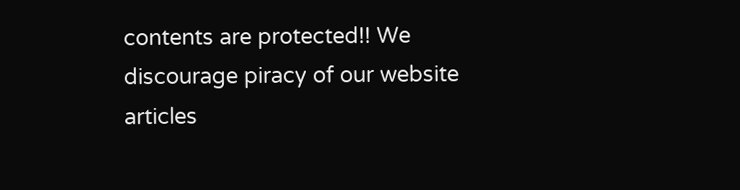contents are protected!! We discourage piracy of our website articles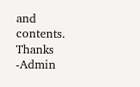and contents. Thanks -Admin